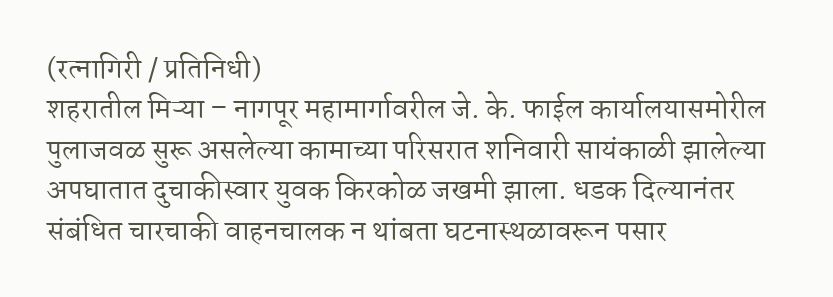(रत्नागिरी / प्रतिनिधी)
शहरातील मिऱ्या – नागपूर महामार्गावरील जे. के. फाईल कार्यालयासमोरील पुलाजवळ सुरू असलेल्या कामाच्या परिसरात शनिवारी सायंकाळी झालेल्या अपघातात दुचाकीस्वार युवक किरकोळ जखमी झाला. धडक दिल्यानंतर संबंधित चारचाकी वाहनचालक न थांबता घटनास्थळावरून पसार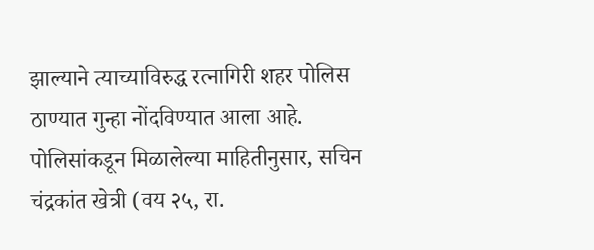झाल्याने त्याच्याविरुद्ध रत्नागिरी शहर पोलिस ठाण्यात गुन्हा नोंदविण्यात आला आहे.
पोलिसांकडून मिळालेल्या माहितीनुसार, सचिन चंद्रकांत खेत्री (वय २५, रा.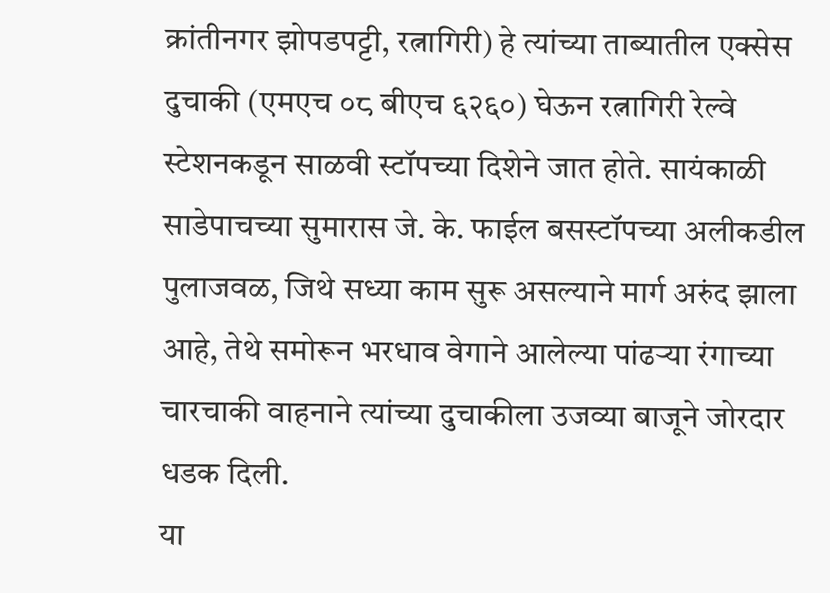क्रांतीनगर झोपडपट्टी, रत्नागिरी) हे त्यांच्या ताब्यातील एक्सेस दुचाकी (एमएच ०८ बीएच ६२६०) घेऊन रत्नागिरी रेल्वे स्टेशनकडून साळवी स्टॉपच्या दिशेने जात होते. सायंकाळी साडेपाचच्या सुमारास जे. के. फाईल बसस्टॉपच्या अलीकडील पुलाजवळ, जिथे सध्या काम सुरू असल्याने मार्ग अरुंद झाला आहे, तेथे समोरून भरधाव वेगाने आलेल्या पांढऱ्या रंगाच्या चारचाकी वाहनाने त्यांच्या दुचाकीला उजव्या बाजूने जोरदार धडक दिली.
या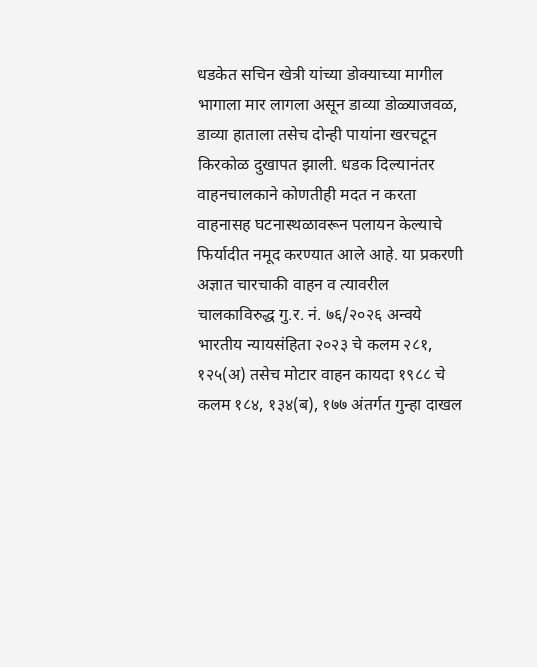धडकेत सचिन खेत्री यांच्या डोक्याच्या मागील भागाला मार लागला असून डाव्या डोळ्याजवळ, डाव्या हाताला तसेच दोन्ही पायांना खरचटून किरकोळ दुखापत झाली. धडक दिल्यानंतर वाहनचालकाने कोणतीही मदत न करता वाहनासह घटनास्थळावरून पलायन केल्याचे फिर्यादीत नमूद करण्यात आले आहे. या प्रकरणी अज्ञात चारचाकी वाहन व त्यावरील चालकाविरुद्ध गु.र. नं. ७६/२०२६ अन्वये भारतीय न्यायसंहिता २०२३ चे कलम २८१, १२५(अ) तसेच मोटार वाहन कायदा १९८८ चे कलम १८४, १३४(ब), १७७ अंतर्गत गुन्हा दाखल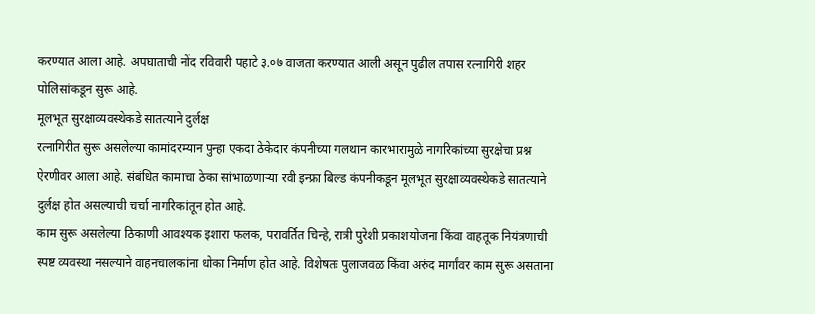करण्यात आला आहे. अपघाताची नोंद रविवारी पहाटे ३.०७ वाजता करण्यात आली असून पुढील तपास रत्नागिरी शहर पोलिसांकडून सुरू आहे.
मूलभूत सुरक्षाव्यवस्थेकडे सातत्याने दुर्लक्ष
रत्नागिरीत सुरू असलेल्या कामांदरम्यान पुन्हा एकदा ठेकेदार कंपनीच्या गलथान कारभारामुळे नागरिकांच्या सुरक्षेचा प्रश्न ऐरणीवर आला आहे. संबंधित कामाचा ठेका सांभाळणाऱ्या रवी इन्फ्रा बिल्ड कंपनीकडून मूलभूत सुरक्षाव्यवस्थेकडे सातत्याने दुर्लक्ष होत असल्याची चर्चा नागरिकांतून होत आहे.
काम सुरू असलेल्या ठिकाणी आवश्यक इशारा फलक, परावर्तित चिन्हे, रात्री पुरेशी प्रकाशयोजना किंवा वाहतूक नियंत्रणाची स्पष्ट व्यवस्था नसल्याने वाहनचालकांना धोका निर्माण होत आहे. विशेषतः पुलाजवळ किंवा अरुंद मार्गांवर काम सुरू असताना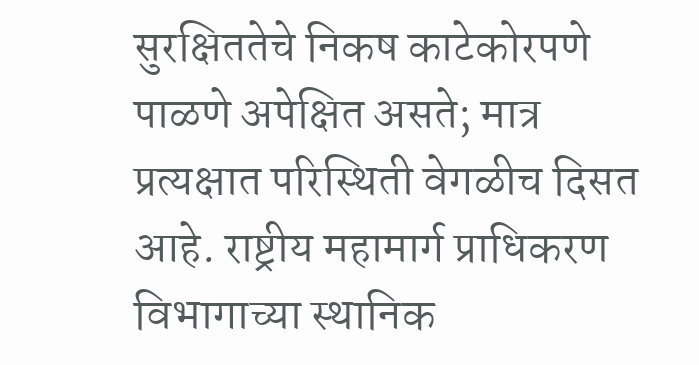सुरक्षिततेचे निकष काटेकोरपणे पाळणे अपेक्षित असते; मात्र प्रत्यक्षात परिस्थिती वेगळीच दिसत आहे. राष्ट्रीय महामार्ग प्राधिकरण विभागाच्या स्थानिक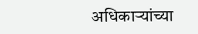अधिकाऱ्यांच्या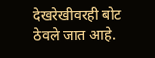देखरेखीवरही बोट ठेवले जात आहे.